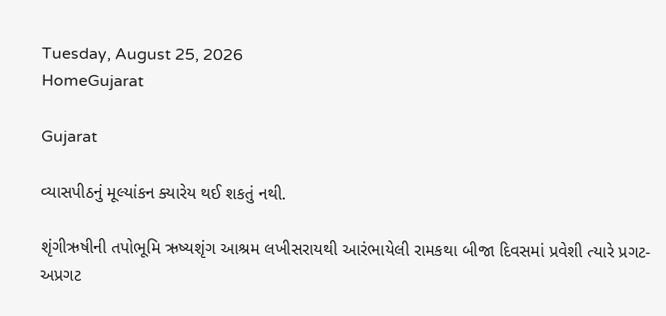Tuesday, August 25, 2026
HomeGujarat

Gujarat

વ્યાસપીઠનું મૂલ્યાંકન ક્યારેય થઈ શકતું નથી.

શૃંગીઋષીની તપોભૂમિ ઋષ્યશૃંગ આશ્રમ લખીસરાયથી આરંભાયેલી રામકથા બીજા દિવસમાં પ્રવેશી ત્યારે પ્રગટ-અપ્રગટ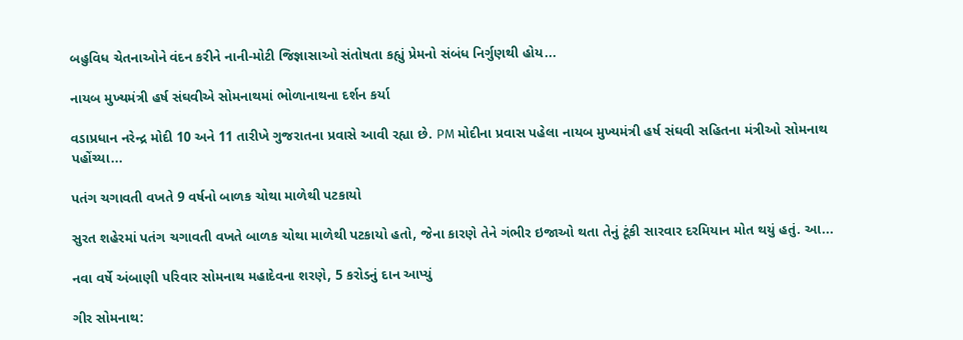બહુવિધ ચેતનાઓને વંદન કરીને નાની-મોટી જિજ્ઞાસાઓ સંતોષતા કહ્યું પ્રેમનો સંબંધ નિર્ગુણથી હોય...

નાયબ મુખ્યમંત્રી હર્ષ સંઘવીએ સોમનાથમાં ભોળાનાથના દર્શન કર્યા

વડાપ્રધાન નરેન્દ્ર મોદી 10 અને 11 તારીખે ગુજરાતના પ્રવાસે આવી રહ્યા છે. PM મોદીના પ્રવાસ પહેલા નાયબ મુખ્યમંત્રી હર્ષ સંઘવી સહિતના મંત્રીઓ સોમનાથ પહોંચ્યા...

પતંગ ચગાવતી વખતે 9 વર્ષનો બાળક ચોથા માળેથી પટકાયો

સુરત શહેરમાં પતંગ ચગાવતી વખતે બાળક ચોથા માળેથી પટકાયો હતો, જેના કારણે તેને ગંભીર ઇજાઓ થતા તેનું ટૂંકી સારવાર દરમિયાન મોત થયું હતું. આ...

નવા વર્ષે અંબાણી પરિવાર સોમનાથ મહાદેવના શરણે, 5 કરોડનું દાન આપ્યું

ગીર સોમનાથ: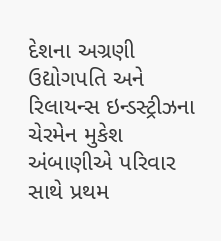દેશના અગ્રણી ઉદ્યોગપતિ અને રિલાયન્સ ઇન્ડસ્ટ્રીઝના ચેરમેન મુકેશ અંબાણીએ પરિવાર સાથે પ્રથમ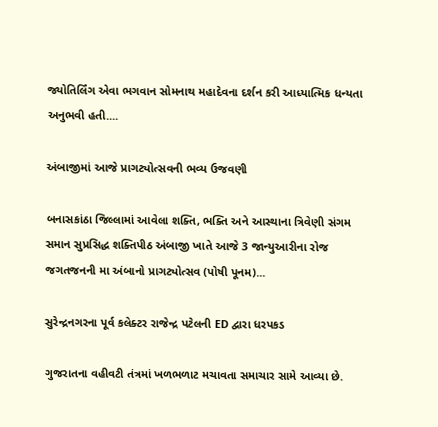જ્યોતિર્લિંગ એવા ભગવાન સોમનાથ મહાદેવના દર્શન કરી આધ્યાત્મિક ધન્યતા અનુભવી હતી....

અંબાજીમાં આજે પ્રાગટ્યોત્સવની ભવ્ય ઉજવણી

બનાસકાંઠા જિલ્લામાં આવેલા શક્તિ, ભક્તિ અને આસ્થાના ત્રિવેણી સંગમ સમાન સુપ્રસિદ્ધ શક્તિપીઠ અંબાજી ખાતે આજે 3 જાન્યુઆરીના રોજ જગતજનની મા અંબાનો પ્રાગટ્યોત્સવ (પોષી પૂનમ)...

સુરેન્દ્રનગરના પૂર્વ કલેક્ટર રાજેન્દ્ર પટેલની ED દ્વારા ધરપકડ

ગુજરાતના વહીવટી તંત્રમાં ખળભળાટ મચાવતા સમાચાર સામે આવ્યા છે.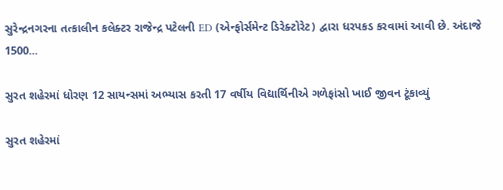સુરેન્દ્રનગરના તત્કાલીન કલેક્ટર રાજેન્દ્ર પટેલની ED (એન્ફોર્સમેન્ટ ડિરેક્ટોરેટ) દ્વારા ધરપકડ કરવામાં આવી છે. અંદાજે 1500...

સુરત શહેરમાં ધોરણ 12 સાયન્સમાં અભ્યાસ કરતી 17 વર્ષીય વિદ્યાર્થિનીએ ગળેફાંસો ખાઈ જીવન ટૂંકાવ્યું

સુરત શહેરમાં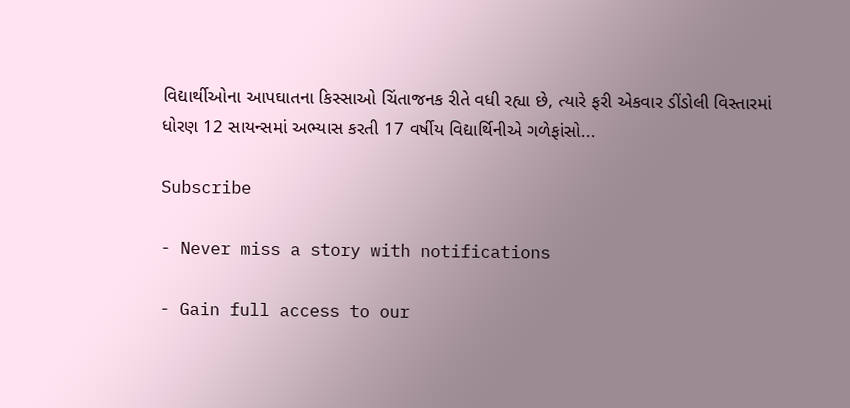વિદ્યાર્થીઓના આપઘાતના કિસ્સાઓ ચિંતાજનક રીતે વધી રહ્યા છે, ત્યારે ફરી એકવાર ડીંડોલી વિસ્તારમાં ધોરણ 12 સાયન્સમાં અભ્યાસ કરતી 17 વર્ષીય વિદ્યાર્થિનીએ ગળેફાંસો...

Subscribe

- Never miss a story with notifications

- Gain full access to our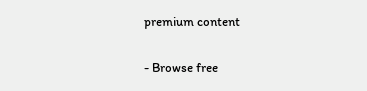premium content

- Browse free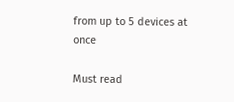from up to 5 devices at once

Must read